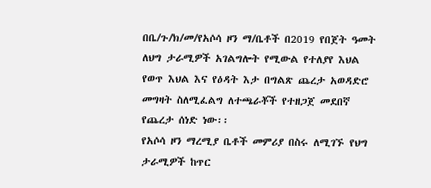በቤ/ጉ/ክ/መ/የአሶሳ ዞን ማ/ቤቶች በ2019 የበጀት ዓመት ለህግ ታራሚዎች አገልግሎት የሚውል የተለያየ እህል የወጥ እህል እና የዕዳት እታ በግልጽ ጨረታ አወዳድሮ መግዛት ስለሚፈልግ ለተጫራቾች የተዘጋጀ መደበኛ የጨረታ ሰነድ ነው፡፡
የአሶሳ ዞን ማረሚያ ቤቶች መምሪያ በስሩ ለሚገኙ የህግ ታራሚዎች ከጥር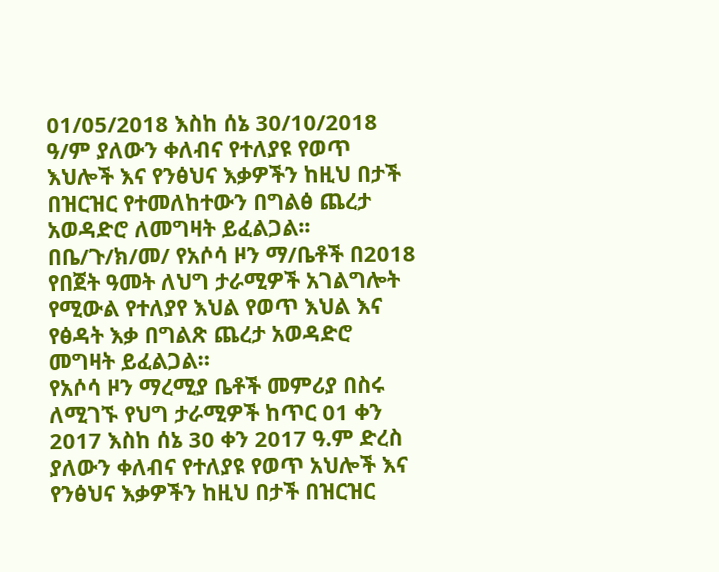01/05/2018 እስከ ሰኔ 30/10/2018 ዓ/ም ያለውን ቀለብና የተለያዩ የወጥ እህሎች እና የንፅህና እቃዎችን ከዚህ በታች በዝርዝር የተመለከተውን በግልፅ ጨረታ አወዳድሮ ለመግዛት ይፈልጋል፡፡
በቤ/ጉ/ክ/መ/ የአሶሳ ዞን ማ/ቤቶች በ2018 የበጀት ዓመት ለህግ ታራሚዎች አገልግሎት የሚውል የተለያየ እህል የወጥ እህል እና የፅዳት እቃ በግልጽ ጨረታ አወዳድሮ መግዛት ይፈልጋል።
የአሶሳ ዞን ማረሚያ ቤቶች መምሪያ በስሩ ለሚገኙ የህግ ታራሚዎች ከጥር 01 ቀን 2017 እስከ ሰኔ 30 ቀን 2017 ዓ.ም ድረስ ያለውን ቀለብና የተለያዩ የወጥ አህሎች እና የንፅህና እቃዎችን ከዚህ በታች በዝርዝር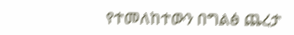የተመለከተውን በግልፅ ጨረታ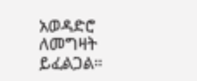አወዳድሮ ለመግዛት ይፈልጋል።